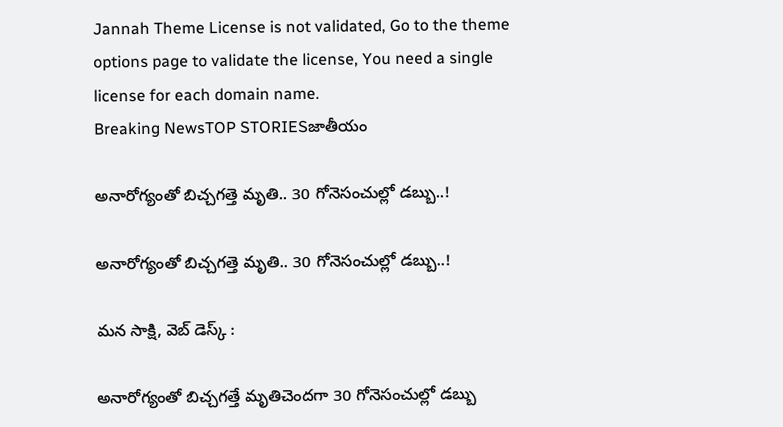Jannah Theme License is not validated, Go to the theme options page to validate the license, You need a single license for each domain name.
Breaking NewsTOP STORIESజాతీయం

అనారోగ్యంతో బిచ్చగత్తె మృతి.. 30 గోనెసంచుల్లో డబ్బు..!

అనారోగ్యంతో బిచ్చగత్తె మృతి.. 30 గోనెసంచుల్లో డబ్బు..!

మన సాక్షి, వెబ్ డెస్క్ :

అనారోగ్యంతో బిచ్చగత్తే మృతిచెందగా 30 గోనెసంచుల్లో డబ్బు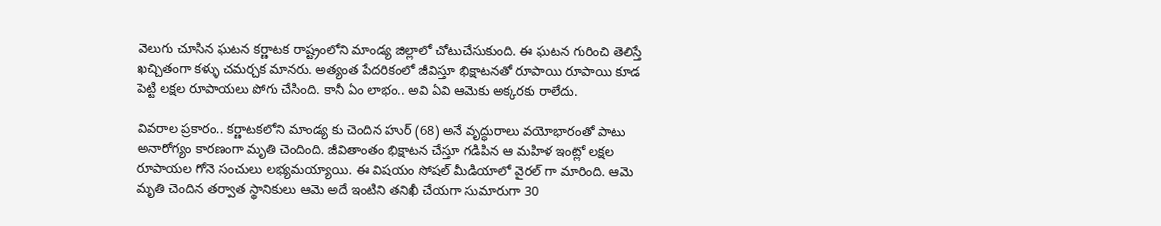వెలుగు చూసిన ఘటన కర్ణాటక రాష్ట్రంలోని మాండ్య జిల్లాలో చోటుచేసుకుంది. ఈ ఘటన గురించి తెలిస్తే ఖచ్చితంగా కళ్ళు చమర్చక మానరు. అత్యంత పేదరికంలో జీవిస్తూ భిక్షాటనతో రూపాయి రూపాయి కూడ పెట్టి లక్షల రూపాయలు పోగు చేసింది. కానీ ఏం లాభం.. అవి ఏవి ఆమెకు అక్కరకు రాలేదు.

వివరాల ప్రకారం.. కర్ణాటకలోని మాండ్య కు చెందిన హుర్ (68) అనే వృద్ధురాలు వయోభారంతో పాటు అనారోగ్యం కారణంగా మృతి చెందింది. జీవితాంతం భిక్షాటన చేస్తూ గడిపిన ఆ మహిళ ఇంట్లో లక్షల రూపాయల గోనె సంచులు లభ్యమయ్యాయి. ఈ విషయం సోషల్ మీడియాలో వైరల్ గా మారింది. ఆమె మృతి చెందిన తర్వాత స్థానికులు ఆమె అదే ఇంటిని తనిఖీ చేయగా సుమారుగా 30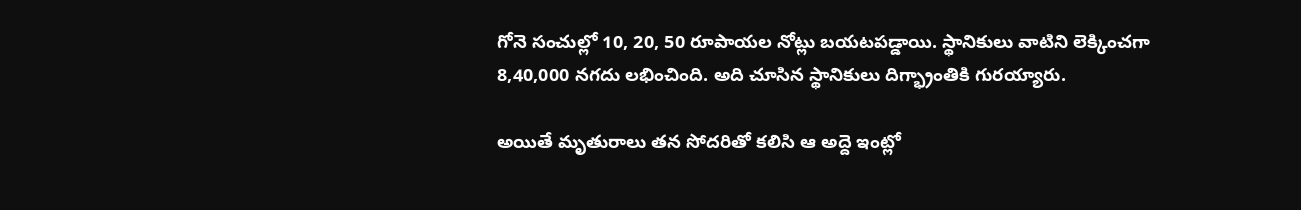గోనె సంచుల్లో 10, 20, 50 రూపాయల నోట్లు బయటపడ్డాయి. స్థానికులు వాటిని లెక్కించగా 8,40,000 నగదు లభించింది. అది చూసిన స్థానికులు దిగ్భ్రాంతికి గురయ్యారు.

అయితే మృతురాలు తన సోదరితో కలిసి ఆ అద్దె ఇంట్లో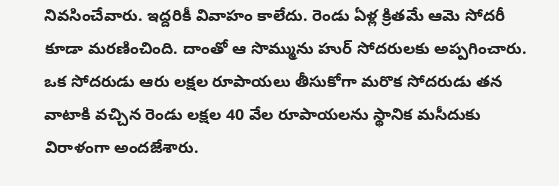నివసించేవారు. ఇద్దరికీ వివాహం కాలేదు. రెండు ఏళ్ల క్రితమే ఆమె సోదరీ కూడా మరణించింది. దాంతో ఆ సొమ్మును హుర్ సోదరులకు అప్పగించారు. ఒక సోదరుడు ఆరు లక్షల రూపాయలు తీసుకోగా మరొక సోదరుడు తన వాటాకి వచ్చిన రెండు లక్షల 40 వేల రూపాయలను స్థానిక మసీదుకు విరాళంగా అందజేశారు.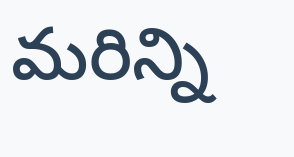మరిన్ని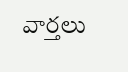వార్తలు